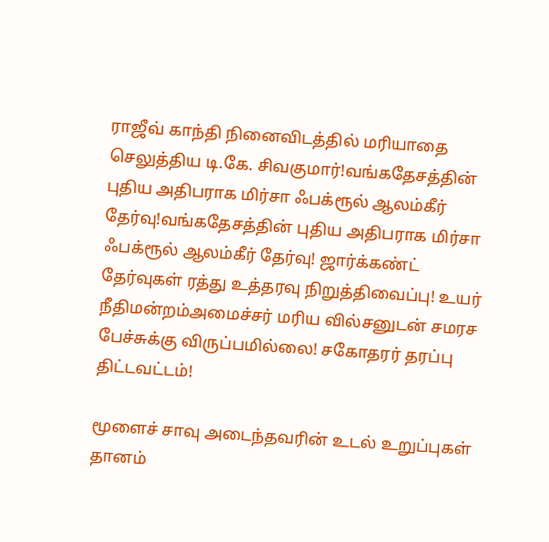ராஜீவ் காந்தி நினைவிடத்தில் மரியாதை செலுத்திய டி.கே. சிவகுமார்!வங்கதேசத்தின் புதிய அதிபராக மிர்சா ஃபக்ரூல் ஆலம்கீர் தேர்வு!வங்கதேசத்தின் புதிய அதிபராக மிர்சா ஃபக்ரூல் ஆலம்கீர் தேர்வு! ஜார்க்கண்ட் தேர்வுகள் ரத்து உத்தரவு நிறுத்திவைப்பு! உயர் நீதிமன்றம்அமைச்சர் மரிய வில்சனுடன் சமரச பேச்சுக்கு விருப்பமில்லை! சகோதரர் தரப்பு திட்டவட்டம்!

மூளைச் சாவு அடைந்தவரின் உடல் உறுப்புகள் தானம்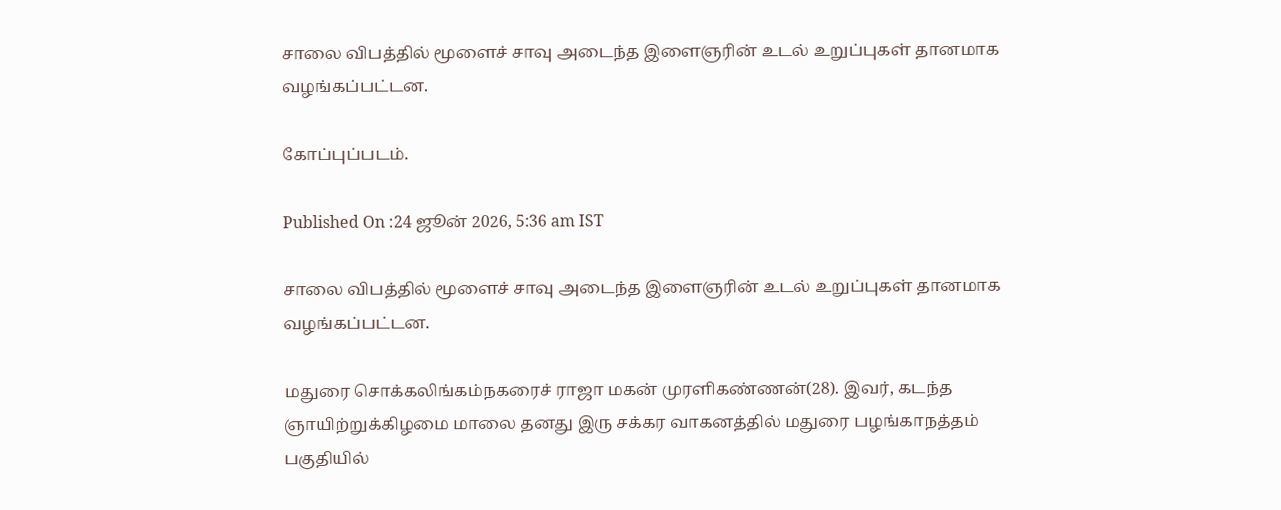சாலை விபத்தில் மூளைச் சாவு அடைந்த இளைஞரின் உடல் உறுப்புகள் தானமாக வழங்கப்பட்டன.

கோப்புப்படம்.

Published On :24 ஜூன் 2026, 5:36 am IST

சாலை விபத்தில் மூளைச் சாவு அடைந்த இளைஞரின் உடல் உறுப்புகள் தானமாக வழங்கப்பட்டன.

மதுரை சொக்கலிங்கம்நகரைச் ராஜா மகன் முரளிகண்ணன்(28). இவர், கடந்த ஞாயிற்றுக்கிழமை மாலை தனது இரு சக்கர வாகனத்தில் மதுரை பழங்காநத்தம் பகுதியில்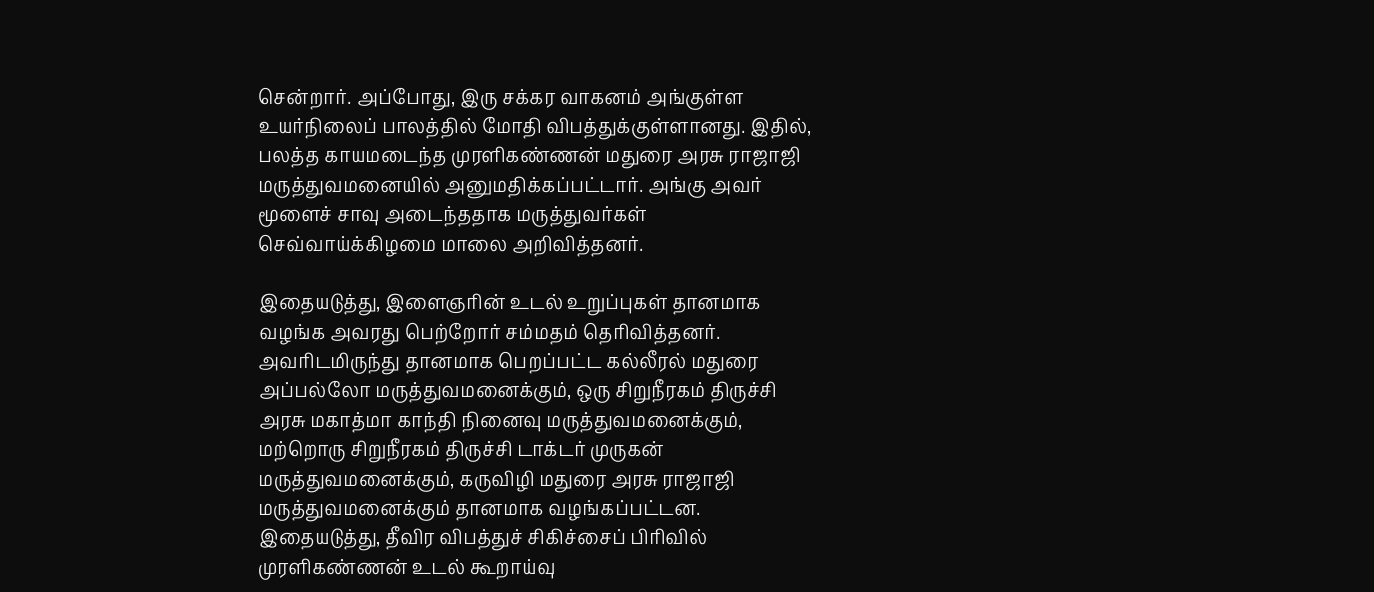சென்றார். அப்போது, இரு சக்கர வாகனம் அங்குள்ள உயர்நிலைப் பாலத்தில் மோதி விபத்துக்குள்ளானது. இதில், பலத்த காயமடைந்த முரளிகண்ணன் மதுரை அரசு ராஜாஜி மருத்துவமனையில் அனுமதிக்கப்பட்டார். அங்கு அவர் மூளைச் சாவு அடைந்ததாக மருத்துவர்கள் செவ்வாய்க்கிழமை மாலை அறிவித்தனர்.

இதையடுத்து, இளைஞரின் உடல் உறுப்புகள் தானமாக வழங்க அவரது பெற்றோர் சம்மதம் தெரிவித்தனர். அவரிடமிருந்து தானமாக பெறப்பட்ட கல்லீரல் மதுரை அப்பல்லோ மருத்துவமனைக்கும், ஒரு சிறுநீரகம் திருச்சி அரசு மகாத்மா காந்தி நினைவு மருத்துவமனைக்கும், மற்றொரு சிறுநீரகம் திருச்சி டாக்டர் முருகன் மருத்துவமனைக்கும், கருவிழி மதுரை அரசு ராஜாஜி மருத்துவமனைக்கும் தானமாக வழங்கப்பட்டன. இதையடுத்து, தீவிர விபத்துச் சிகிச்சைப் பிரிவில் முரளிகண்ணன் உடல் கூறாய்வு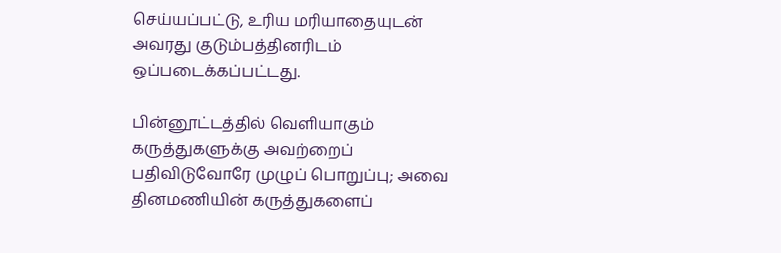செய்யப்பட்டு, உரிய மரியாதையுடன் அவரது குடும்பத்தினரிடம் ஒப்படைக்கப்பட்டது.

பின்னூட்டத்தில் வெளியாகும் கருத்துகளுக்கு அவற்றைப் பதிவிடுவோரே முழுப் பொறுப்பு; அவை தினமணியின் கருத்துகளைப்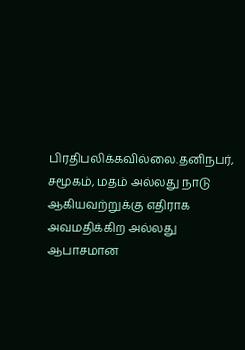பிரதிபலிக்கவில்லை.தனிநபர், சமூகம், மதம் அல்லது நாடு ஆகியவற்றுக்கு எதிராக அவமதிக்கிற அல்லது ஆபாசமான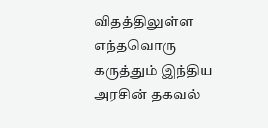விதத்திலுள்ள எந்தவொரு கருத்தும் இந்திய அரசின் தகவல்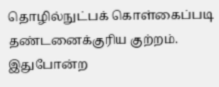தொழில்நுட்பக் கொள்கைப்படி தண்டனைக்குரிய குற்றம். இதுபோன்ற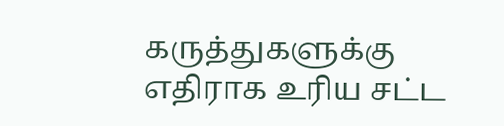கருத்துகளுக்கு எதிராக உரிய சட்ட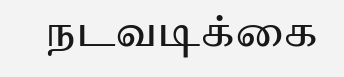நடவடிக்கை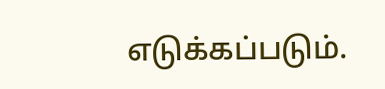எடுக்கப்படும்.